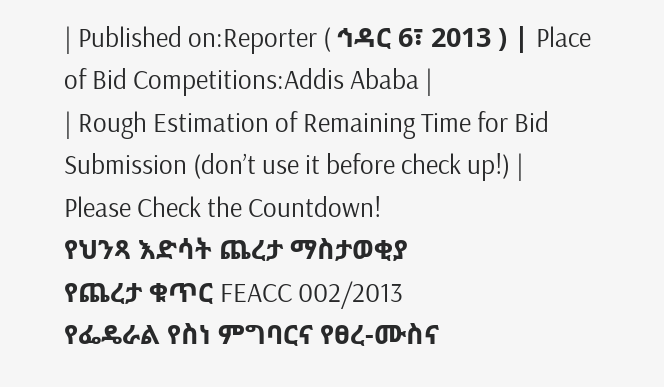| Published on:Reporter ( ኅዳር 6፣ 2013 ) | Place of Bid Competitions:Addis Ababa |
| Rough Estimation of Remaining Time for Bid Submission (don’t use it before check up!) |
Please Check the Countdown!
የህንጻ እድሳት ጨረታ ማስታወቂያ
የጨረታ ቁጥር FEACC 002/2013
የፌዴራል የስነ ምግባርና የፀረ-ሙስና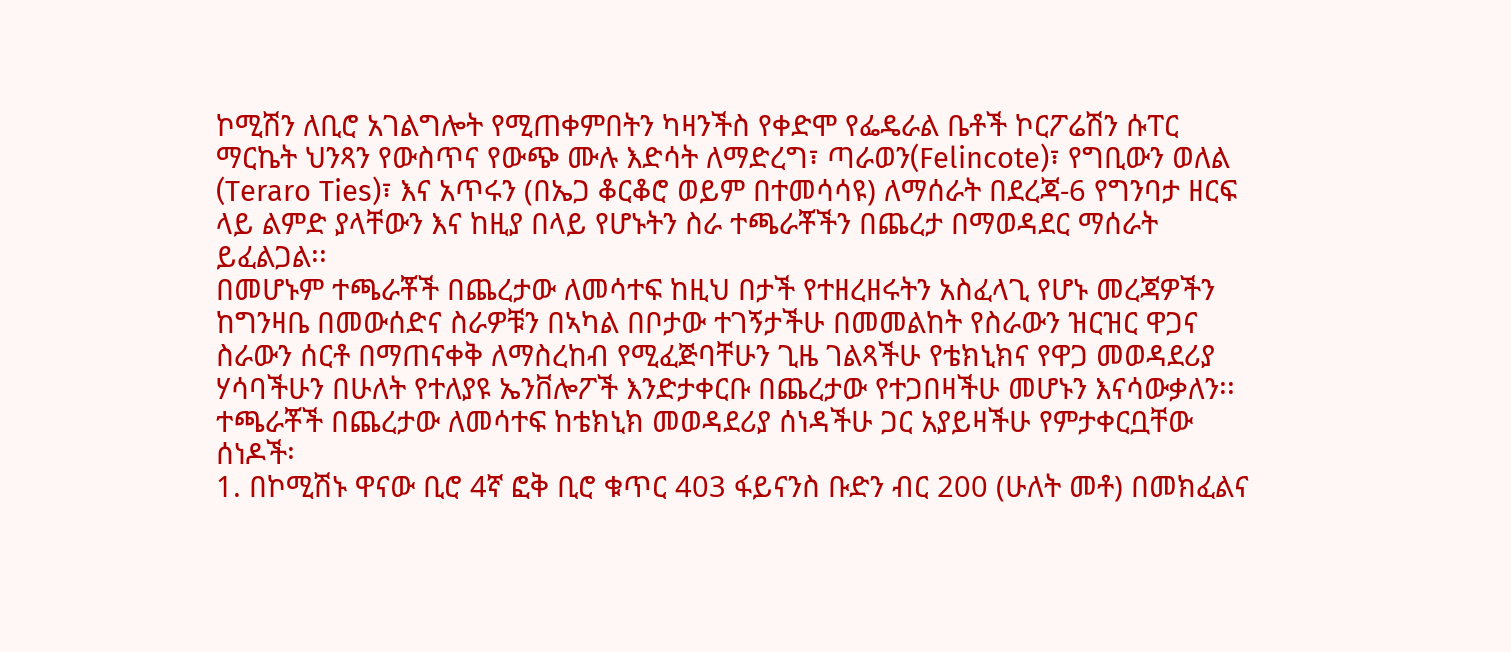ኮሚሽን ለቢሮ አገልግሎት የሚጠቀምበትን ካዛንችስ የቀድሞ የፌዴራል ቤቶች ኮርፖሬሽን ሱፐር ማርኬት ህንጻን የውስጥና የውጭ ሙሉ እድሳት ለማድረግ፣ ጣራወን(Felincote)፣ የግቢውን ወለል (Teraro Ties)፣ እና አጥሩን (በኤጋ ቆርቆሮ ወይም በተመሳሳዩ) ለማሰራት በደረጃ-6 የግንባታ ዘርፍ ላይ ልምድ ያላቸውን እና ከዚያ በላይ የሆኑትን ስራ ተጫራቾችን በጨረታ በማወዳደር ማሰራት ይፈልጋል፡፡
በመሆኑም ተጫራቾች በጨረታው ለመሳተፍ ከዚህ በታች የተዘረዘሩትን አስፈላጊ የሆኑ መረጃዎችን ከግንዛቤ በመውሰድና ስራዎቹን በኣካል በቦታው ተገኝታችሁ በመመልከት የስራውን ዝርዝር ዋጋና ስራውን ሰርቶ በማጠናቀቅ ለማስረከብ የሚፈጅባቸሁን ጊዜ ገልጻችሁ የቴክኒክና የዋጋ መወዳደሪያ ሃሳባችሁን በሁለት የተለያዩ ኤንቨሎፖች እንድታቀርቡ በጨረታው የተጋበዛችሁ መሆኑን እናሳውቃለን፡፡
ተጫራቾች በጨረታው ለመሳተፍ ከቴክኒክ መወዳደሪያ ሰነዳችሁ ጋር አያይዛችሁ የምታቀርቧቸው ሰነዶች፡
1. በኮሚሽኑ ዋናው ቢሮ 4ኛ ፎቅ ቢሮ ቁጥር 403 ፋይናንስ ቡድን ብር 200 (ሁለት መቶ) በመክፈልና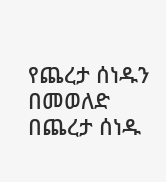የጨረታ ሰነዱን በመወለድ በጨረታ ሰነዱ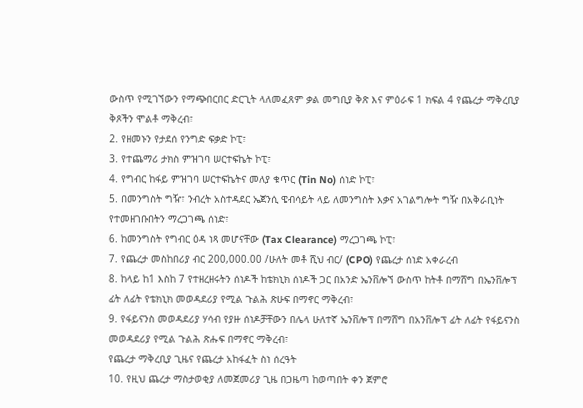ውስጥ የሚገኘውን የማጭበርበር ድርጊት ላለመፈጸም ቃል መግቢያ ቅጽ እና ምዕራፍ 1 ክፍል 4 የጨረታ ማቅረቢያ ቅጾችን ሞልቶ ማቅረብ፣
2. የዘመኑን የታደሰ የንግድ ፍቃድ ኮፒ፣
3. የተጨማሪ ታክስ ምዝገባ ሠርተፍኬት ኮፒ፣
4. የግብር ከፋይ ምዝገባ ሠርተፍኬትና መለያ ቁጥር (Tin No) ሰነድ ኮፒ፣
5. በመንግስት ግዥ፣ ንብረት አስተዳደር ኤጀንሲ ዌብሳይት ላይ ለመንግስት እቃና አገልግሎት ግዥ በአቅራቢነት የተመዘገቡበትን ማረጋገጫ ሰነድ፣
6. ከመንግስት የግብር ዕዳ ነጻ መሆናቸው (Tax Clearance) ማረጋገጫ ኮፒ፣
7. የጨረታ መስከበሪያ ብር 200,000.00 /ሁለት መቶ ሺህ ብር/ (CPO) የጨረታ ሰነድ አቀራረብ
8. ከላይ ከ1 እስከ 7 የተዘረዘሩትን ሰነዶች ከቴክኒክ ሰነዶች ጋር በአንድ ኤንቨሎኘ ውስጥ ከትቶ በማሸግ በኤንቨሎፕ ፊት ለፊት የቴክኒክ መወዳደሪያ የሚል ጉልሕ ጽሁፍ በማኖር ማቅረብ፣
9. የፋይናንስ መወዳደሪያ ሃሳብ የያዙ ሰነዶቻቸውን በሌላ ሁለተኛ ኤንቨሎፕ በማሸግ በአንቨሎፕ ፊት ለፊት የፋይናንስ መወዳደሪያ የሚል ጉልሕ ጽሑፍ በማኖር ማቅረብ፣
የጨረታ ማቅረቢያ ጊዜና የጨረታ አከፋፈት ስነ ሰረዓት
10. የዚህ ጨረታ ማስታወቂያ ለመጀመሪያ ጊዜ በጋዜጣ ከወጣበት ቀን ጀምሮ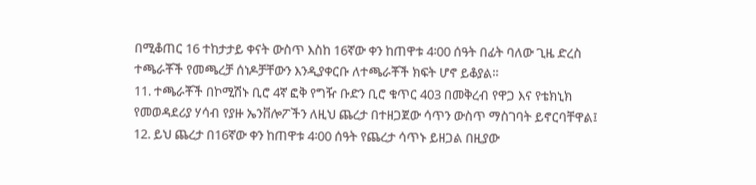በሚቆጠር 16 ተከታታይ ቀናት ውስጥ እስከ 16ኛው ቀን ከጠዋቱ 4፡00 ሰዓት በፊት ባለው ጊዜ ድረስ ተጫራቾች የመጫረቻ ሰነዶቻቸውን እንዲያቀርቡ ለተጫራቾች ክፍት ሆኖ ይቆያል።
11. ተጫራቾች በኮሚሽኑ ቢሮ 4ኛ ፎቅ የግዥ ቡድን ቢሮ ቁጥር 403 በመቅረብ የዋጋ እና የቴክኒክ የመወዳደሪያ ሃሳብ የያዙ ኤንቨሎፖችን ለዚህ ጨረታ በተዘጋጀው ሳጥን ውስጥ ማስገባት ይኖርባቸዋል፤
12. ይህ ጨረታ በ16ኛው ቀን ከጠዋቱ 4፡00 ሰዓት የጨረታ ሳጥኑ ይዘጋል በዚያው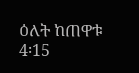ዕለት ከጠዋቱ 4፡15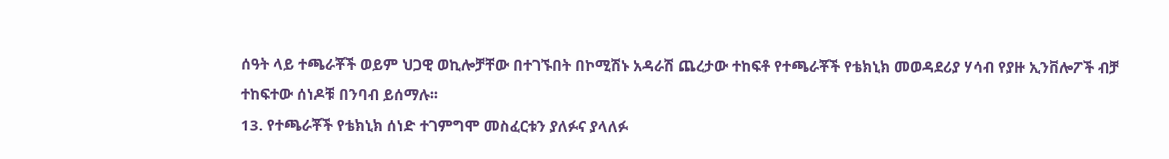ሰዓት ላይ ተጫራቾች ወይም ህጋዊ ወኪሎቻቸው በተገኙበት በኮሚሽኑ አዳራሽ ጨረታው ተከፍቶ የተጫራቾች የቴክኒክ መወዳደሪያ ሃሳብ የያዙ ኢንቨሎፖች ብቻ ተከፍተው ሰነዶቹ በንባብ ይሰማሉ፡፡
13. የተጫራቾች የቴክኒክ ሰነድ ተገምግሞ መስፈርቱን ያለፉና ያላለፉ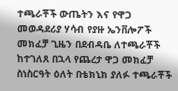ተጫራቾች ውጤትን እና የዋጋ መወዳደሪያ ሃሳብ የያዙ ኤንቨሎፖች መክፈቻ ጊዜን በደብዳቤ ለተጫራቾች ከተገለጸ በኋላ የጨረታ ዋጋ መክፈቻ ስነስርዓት ዕለት በቴክኒክ ያለፉ ተጫራቾች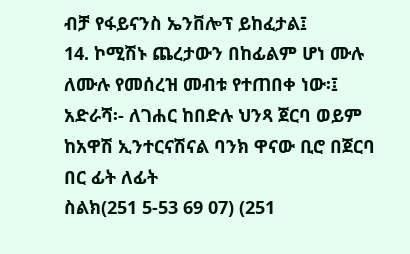ብቻ የፋይናንስ ኤንቨሎፕ ይከፈታል፤
14. ኮሚሽኑ ጨረታውን በከፊልም ሆነ ሙሉ ለሙሉ የመሰረዝ መብቱ የተጠበቀ ነው፡፤
አድራሻ፡- ለገሐር ከበድሉ ህንጻ ጀርባ ወይም ከአዋሽ ኢንተርናሽናል ባንክ ዋናው ቢሮ በጀርባ በር ፊት ለፊት
ስልክ(251 5-53 69 07) (251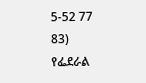5-52 77 83)
የፌደራል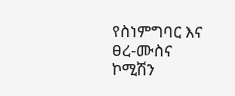የስነምግባር እና ፀረ-ሙስና ኮሚሽን